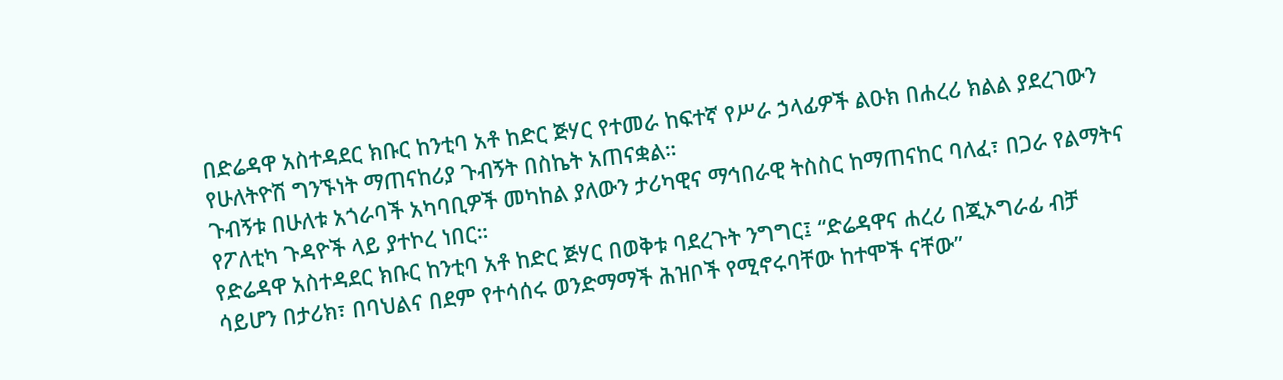በድሬዳዋ አስተዳደር ክቡር ከንቲባ አቶ ከድር ጅሃር የተመራ ከፍተኛ የሥራ ኃላፊዎች ልዑክ በሐረሪ ክልል ያደረገውን የሁለትዮሽ ግንኙነት ማጠናከሪያ ጉብኝት በስኬት አጠናቋል።
ጉብኝቱ በሁለቱ አጎራባች አካባቢዎች መካከል ያለውን ታሪካዊና ማኅበራዊ ትስስር ከማጠናከር ባለፈ፣ በጋራ የልማትና የፖለቲካ ጉዳዮች ላይ ያተኮረ ነበር።
የድሬዳዋ አስተዳደር ክቡር ከንቲባ አቶ ከድር ጅሃር በወቅቱ ባደረጉት ንግግር፤ “ድሬዳዋና ሐረሪ በጂኦግራፊ ብቻ ሳይሆን በታሪክ፣ በባህልና በደም የተሳሰሩ ወንድማማች ሕዝቦች የሚኖሩባቸው ከተሞች ናቸው”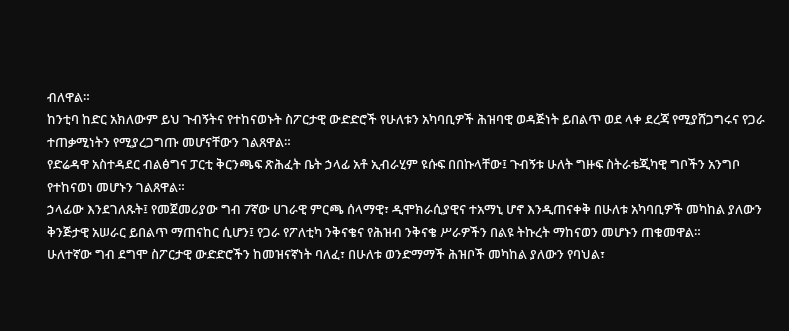ብለዋል።
ከንቲባ ከድር አክለውም ይህ ጉብኝትና የተከናወኑት ስፖርታዊ ውድድሮች የሁለቱን አካባቢዎች ሕዝባዊ ወዳጅነት ይበልጥ ወደ ላቀ ደረጃ የሚያሸጋግሩና የጋራ ተጠቃሚነትን የሚያረጋግጡ መሆናቸውን ገልጸዋል።
የድሬዳዋ አስተዳደር ብልፅግና ፓርቲ ቅርንጫፍ ጽሕፈት ቤት ኃላፊ አቶ ኢብራሂም ዩሱፍ በበኩላቸው፤ ጉብኝቱ ሁለት ግዙፍ ስትራቴጂካዊ ግቦችን አንግቦ የተከናወነ መሆኑን ገልጸዋል።
ኃላፊው እንደገለጹት፤ የመጀመሪያው ግብ 7ኛው ሀገራዊ ምርጫ ሰላማዊ፣ ዲሞክራሲያዊና ተአማኒ ሆኖ እንዲጠናቀቅ በሁለቱ አካባቢዎች መካከል ያለውን ቅንጅታዊ አሠራር ይበልጥ ማጠናከር ሲሆን፤ የጋራ የፖለቲካ ንቅናቄና የሕዝብ ንቅናቄ ሥራዎችን በልዩ ትኩረት ማከናወን መሆኑን ጠቁመዋል።
ሁለተኛው ግብ ደግሞ ስፖርታዊ ውድድሮችን ከመዝናኛነት ባለፈ፣ በሁለቱ ወንድማማች ሕዝቦች መካከል ያለውን የባህል፣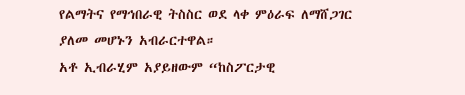የልማትና የማኅበራዊ ትስስር ወደ ላቀ ምዕራፍ ለማሸጋገር ያለመ መሆኑን አብራርተዋል።
አቶ ኢብራሂም አያይዘውም “ከስፖርታዊ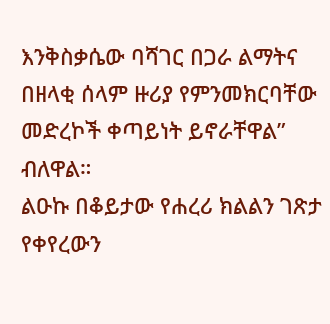እንቅስቃሴው ባሻገር በጋራ ልማትና በዘላቂ ሰላም ዙሪያ የምንመክርባቸው መድረኮች ቀጣይነት ይኖራቸዋል” ብለዋል።
ልዑኩ በቆይታው የሐረሪ ክልልን ገጽታ የቀየረውን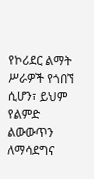የኮሪደር ልማት ሥራዎች የጎበኘ ሲሆን፣ ይህም የልምድ ልውውጥን ለማሳደግና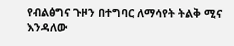የብልፅግና ጉዞን በተግባር ለማሳየት ትልቅ ሚና እንዳለው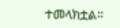ተመላክቷል።